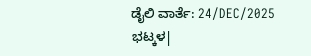ಡೈಲಿ ವಾರ್ತೆ: 24/DEC/2025
ಭಟ್ಕಳ|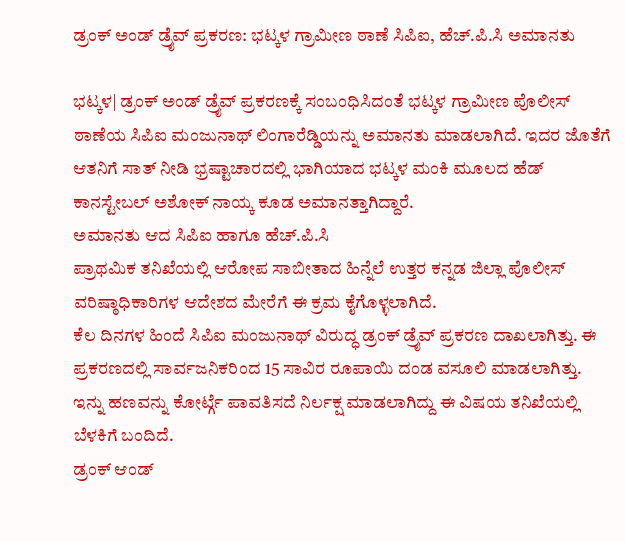ಡ್ರಂಕ್ ಅಂಡ್ ಡ್ರೈವ್ ಪ್ರಕರಣ: ಭಟ್ಕಳ ಗ್ರಾಮೀಣ ಠಾಣೆ ಸಿಪಿಐ, ಹೆಚ್.ಪಿ.ಸಿ ಅಮಾನತು

ಭಟ್ಕಳ| ಡ್ರಂಕ್ ಅಂಡ್ ಡ್ರೈವ್ ಪ್ರಕರಣಕ್ಕೆ ಸಂಬಂಧಿಸಿದಂತೆ ಭಟ್ಕಳ ಗ್ರಾಮೀಣ ಪೊಲೀಸ್ ಠಾಣೆಯ ಸಿಪಿಐ ಮಂಜುನಾಥ್ ಲಿಂಗಾರೆಡ್ಡಿಯನ್ನು ಅಮಾನತು ಮಾಡಲಾಗಿದೆ. ಇದರ ಜೊತೆಗೆ ಆತನಿಗೆ ಸಾತ್ ನೀಡಿ ಭ್ರಷ್ಟಾಚಾರದಲ್ಲಿ ಭಾಗಿಯಾದ ಭಟ್ಕಳ ಮಂಕಿ ಮೂಲದ ಹೆಡ್ ಕಾನಸ್ಟೇಬಲ್ ಅಶೋಕ್ ನಾಯ್ಕ ಕೂಡ ಅಮಾನತ್ತಾಗಿದ್ದಾರೆ.
ಅಮಾನತು ಆದ ಸಿಪಿಐ ಹಾಗೂ ಹೆಚ್.ಪಿ.ಸಿ
ಪ್ರಾಥಮಿಕ ತನಿಖೆಯಲ್ಲಿ ಆರೋಪ ಸಾಬೀತಾದ ಹಿನ್ನೆಲೆ ಉತ್ತರ ಕನ್ನಡ ಜಿಲ್ಲಾ ಪೊಲೀಸ್ ವರಿಷ್ಠಾಧಿಕಾರಿಗಳ ಆದೇಶದ ಮೇರೆಗೆ ಈ ಕ್ರಮ ಕೈಗೊಳ್ಳಲಾಗಿದೆ.
ಕೆಲ ದಿನಗಳ ಹಿಂದೆ ಸಿಪಿಐ ಮಂಜುನಾಥ್ ವಿರುದ್ಧ ಡ್ರಂಕ್ ಡ್ರೈವ್ ಪ್ರಕರಣ ದಾಖಲಾಗಿತ್ತು. ಈ ಪ್ರಕರಣದಲ್ಲಿ ಸಾರ್ವಜನಿಕರಿಂದ 15 ಸಾವಿರ ರೂಪಾಯಿ ದಂಡ ವಸೂಲಿ ಮಾಡಲಾಗಿತ್ತು. ಇನ್ನು ಹಣವನ್ನು ಕೋರ್ಟ್ಗೆ ಪಾವತಿಸದೆ ನಿರ್ಲಕ್ಷ ಮಾಡಲಾಗಿದ್ದು ಈ ವಿಷಯ ತನಿಖೆಯಲ್ಲಿ ಬೆಳಕಿಗೆ ಬಂದಿದೆ.
ಡ್ರಂಕ್ ಆಂಡ್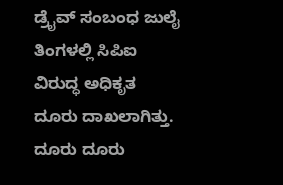ಡ್ರೈವ್ ಸಂಬಂಧ ಜುಲೈ ತಿಂಗಳಲ್ಲಿ ಸಿಪಿಐ ವಿರುದ್ಧ ಅಧಿಕೃತ ದೂರು ದಾಖಲಾಗಿತ್ತು.
ದೂರು ದೂರು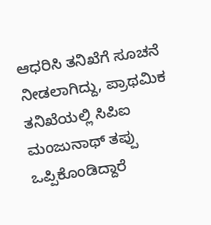ಆಧರಿಸಿ ತನಿಖೆಗೆ ಸೂಚನೆ ನೀಡಲಾಗಿದ್ದು, ಪ್ರಾಥಮಿಕ ತನಿಖೆಯಲ್ಲಿ ಸಿಪಿಐ ಮಂಜುನಾಥ್ ತಪ್ಪು ಒಪ್ಪಿಕೊಂಡಿದ್ದಾರೆ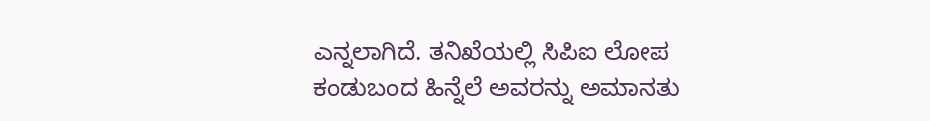ಎನ್ನಲಾಗಿದೆ. ತನಿಖೆಯಲ್ಲಿ ಸಿಪಿಐ ಲೋಪ ಕಂಡುಬಂದ ಹಿನ್ನೆಲೆ ಅವರನ್ನು ಅಮಾನತು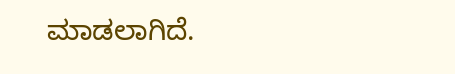ಮಾಡಲಾಗಿದೆ.